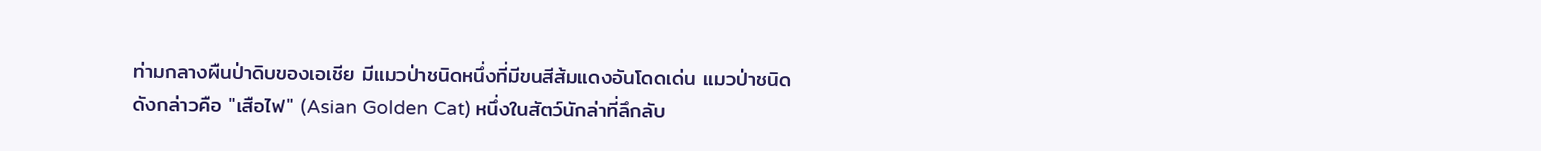ท่ามกลางผืนป่าดิบของเอเชีย มีแมวป่าชนิดหนึ่งที่มีขนสีส้มแดงอันโดดเด่น แมวป่าชนิดดังกล่าวคือ "เสือไฟ" (Asian Golden Cat) หนึ่งในสัตว์นักล่าที่ลึกลับ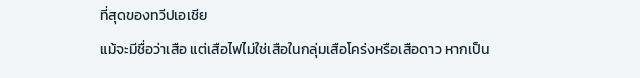ที่สุดของทวีปเอเชีย
แม้จะมีชื่อว่าเสือ แต่เสือไฟไม่ใช่เสือในกลุ่มเสือโคร่งหรือเสือดาว หากเป็น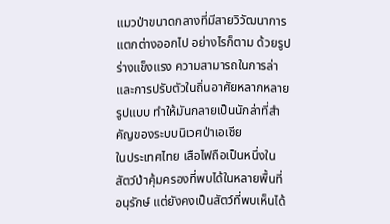แมวป่าขนาดกลางที่มีสายวิวัฒนาการแตกต่างออกไป อย่างไรก็ตาม ด้วยรูปร่างแข็งแรง ความสามารถในการล่า และการปรับตัวในถิ่นอาศัยหลากหลายรูปแบบ ทำให้มันกลายเป็นนักล่าที่สำคัญของระบบนิเวศป่าเอเชีย
ในประเทศไทย เสือไฟถือเป็นหนึ่งในสัตว์ป่าคุ้มครองที่พบได้ในหลายพื้นที่อนุรักษ์ แต่ยังคงเป็นสัตว์ที่พบเห็นได้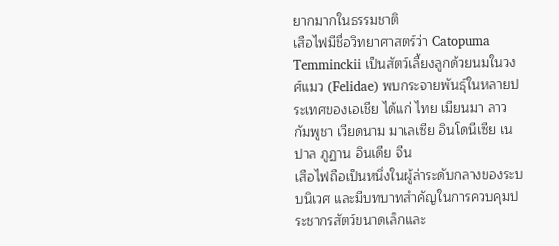ยากมากในธรรมชาติ
เสือไฟมีชื่อวิทยาศาสตร์ว่า Catopuma Temminckii เป็นสัตว์เลี้ยงลูกด้วยนมในวงศ์แมว (Felidae) พบกระจายพันธุ์ในหลายประเทศของเอเชีย ได้แก่ ไทย เมียนมา ลาว กัมพูชา เวียดนาม มาเลเซีย อินโดนีเซีย เนปาล ภูฏาน อินเดีย จีน
เสือไฟถือเป็นหนึ่งในผู้ล่าระดับกลางของระบบนิเวศ และมีบทบาทสำคัญในการควบคุมประชากรสัตว์ขนาดเล็กและ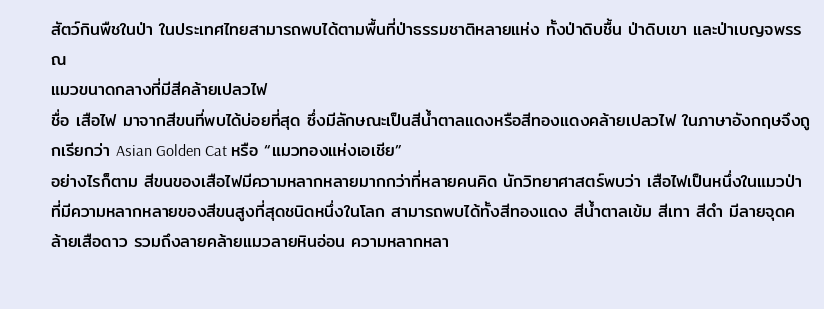สัตว์กินพืชในป่า ในประเทศไทยสามารถพบได้ตามพื้นที่ป่าธรรมชาติหลายแห่ง ทั้งป่าดิบชื้น ป่าดิบเขา และป่าเบญจพรรณ
แมวขนาดกลางที่มีสีคล้ายเปลวไฟ
ชื่อ เสือไฟ มาจากสีขนที่พบได้บ่อยที่สุด ซึ่งมีลักษณะเป็นสีน้ำตาลแดงหรือสีทองแดงคล้ายเปลวไฟ ในภาษาอังกฤษจึงถูกเรียกว่า Asian Golden Cat หรือ “แมวทองแห่งเอเชีย”
อย่างไรก็ตาม สีขนของเสือไฟมีความหลากหลายมากกว่าที่หลายคนคิด นักวิทยาศาสตร์พบว่า เสือไฟเป็นหนึ่งในแมวป่าที่มีความหลากหลายของสีขนสูงที่สุดชนิดหนึ่งในโลก สามารถพบได้ทั้งสีทองแดง สีน้ำตาลเข้ม สีเทา สีดำ มีลายจุดคล้ายเสือดาว รวมถึงลายคล้ายแมวลายหินอ่อน ความหลากหลา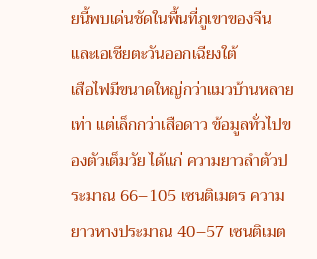ยนี้พบเด่นชัดในพื้นที่ภูเขาของจีนและเอเชียตะวันออกเฉียงใต้
เสือไฟมีขนาดใหญ่กว่าแมวบ้านหลายเท่า แต่เล็กกว่าเสือดาว ข้อมูลทั่วไปของตัวเต็มวัย ได้แก่ ความยาวลำตัวประมาณ 66–105 เซนติเมตร ความยาวหางประมาณ 40–57 เซนติเมต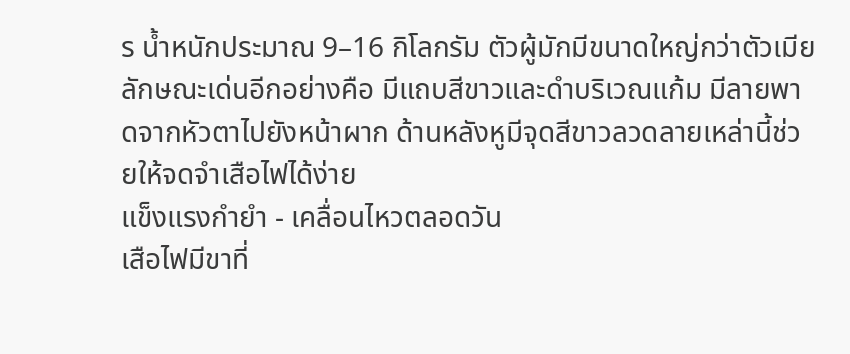ร น้ำหนักประมาณ 9–16 กิโลกรัม ตัวผู้มักมีขนาดใหญ่กว่าตัวเมีย
ลักษณะเด่นอีกอย่างคือ มีแถบสีขาวและดำบริเวณแก้ม มีลายพาดจากหัวตาไปยังหน้าผาก ด้านหลังหูมีจุดสีขาวลวดลายเหล่านี้ช่วยให้จดจำเสือไฟได้ง่าย
แข็งแรงกำยำ - เคลื่อนไหวตลอดวัน
เสือไฟมีขาที่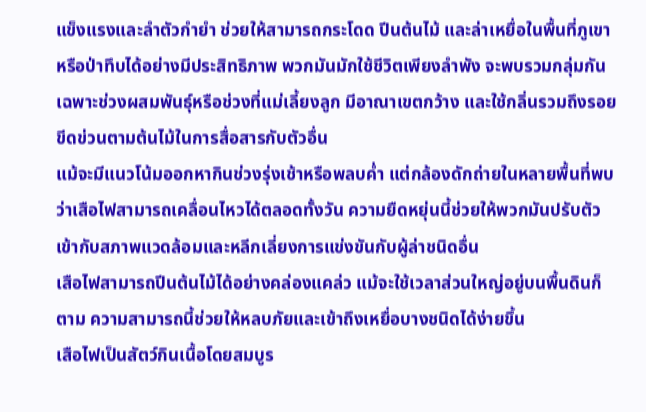แข็งแรงและลำตัวกำยำ ช่วยให้สามารถกระโดด ปีนต้นไม้ และล่าเหยื่อในพื้นที่ภูเขาหรือป่าทึบได้อย่างมีประสิทธิภาพ พวกมันมักใช้ชีวิตเพียงลำพัง จะพบรวมกลุ่มกันเฉพาะช่วงผสมพันธุ์หรือช่วงที่แม่เลี้ยงลูก มีอาณาเขตกว้าง และใช้กลิ่นรวมถึงรอยขีดข่วนตามต้นไม้ในการสื่อสารกับตัวอื่น
แม้จะมีแนวโน้มออกหากินช่วงรุ่งเช้าหรือพลบค่ำ แต่กล้องดักถ่ายในหลายพื้นที่พบว่าเสือไฟสามารถเคลื่อนไหวได้ตลอดทั้งวัน ความยืดหยุ่นนี้ช่วยให้พวกมันปรับตัวเข้ากับสภาพแวดล้อมและหลีกเลี่ยงการแข่งขันกับผู้ล่าชนิดอื่น
เสือไฟสามารถปีนต้นไม้ได้อย่างคล่องแคล่ว แม้จะใช้เวลาส่วนใหญ่อยู่บนพื้นดินก็ตาม ความสามารถนี้ช่วยให้หลบภัยและเข้าถึงเหยื่อบางชนิดได้ง่ายขึ้น
เสือไฟเป็นสัตว์กินเนื้อโดยสมบูร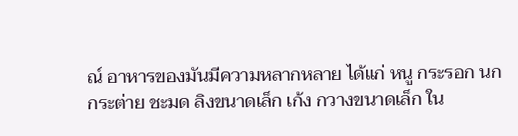ณ์ อาหารของมันมีความหลากหลาย ได้แก่ หนู กระรอก นก กระต่าย ชะมด ลิงขนาดเล็ก เก้ง กวางขนาดเล็ก ใน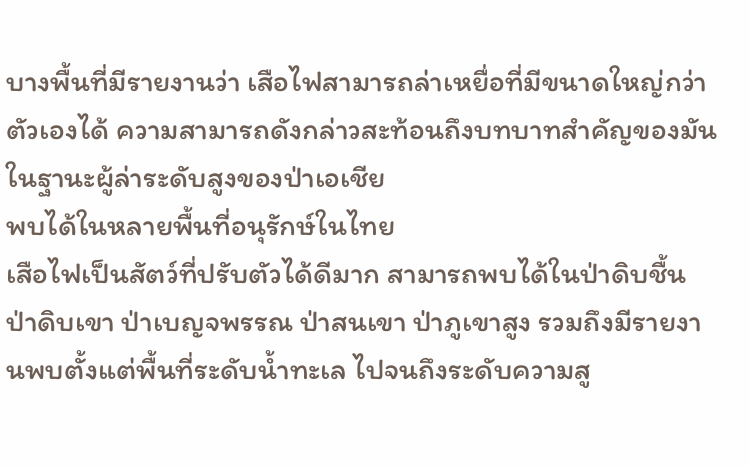บางพื้นที่มีรายงานว่า เสือไฟสามารถล่าเหยื่อที่มีขนาดใหญ่กว่าตัวเองได้ ความสามารถดังกล่าวสะท้อนถึงบทบาทสำคัญของมันในฐานะผู้ล่าระดับสูงของป่าเอเชีย
พบได้ในหลายพื้นที่อนุรักษ์ในไทย
เสือไฟเป็นสัตว์ที่ปรับตัวได้ดีมาก สามารถพบได้ในป่าดิบชื้น ป่าดิบเขา ป่าเบญจพรรณ ป่าสนเขา ป่าภูเขาสูง รวมถึงมีรายงานพบตั้งแต่พื้นที่ระดับน้ำทะเล ไปจนถึงระดับความสู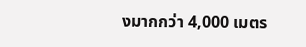งมากกว่า 4,000 เมตร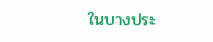ในบางประ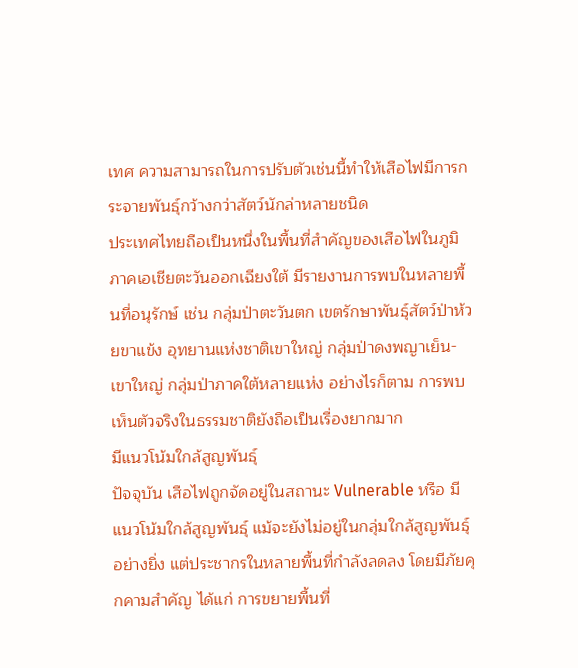เทศ ความสามารถในการปรับตัวเช่นนี้ทำให้เสือไฟมีการกระจายพันธุ์กว้างกว่าสัตว์นักล่าหลายชนิด
ประเทศไทยถือเป็นหนึ่งในพื้นที่สำคัญของเสือไฟในภูมิภาคเอเชียตะวันออกเฉียงใต้ มีรายงานการพบในหลายพื้นที่อนุรักษ์ เช่น กลุ่มป่าตะวันตก เขตรักษาพันธุ์สัตว์ป่าห้วยขาแข้ง อุทยานแห่งชาติเขาใหญ่ กลุ่มป่าดงพญาเย็น-เขาใหญ่ กลุ่มป่าภาคใต้หลายแห่ง อย่างไรก็ตาม การพบเห็นตัวจริงในธรรมชาติยังถือเป็นเรื่องยากมาก
มีแนวโน้มใกล้สูญพันธุ์
ปัจจุบัน เสือไฟถูกจัดอยู่ในสถานะ Vulnerable หรือ มีแนวโน้มใกล้สูญพันธุ์ แม้จะยังไม่อยู่ในกลุ่มใกล้สูญพันธุ์อย่างยิ่ง แต่ประชากรในหลายพื้นที่กำลังลดลง โดยมีภัยคุกคามสำคัญ ได้แก่ การขยายพื้นที่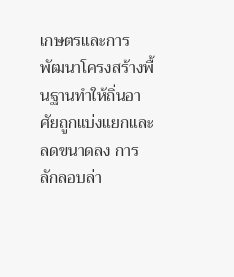เกษตรและการพัฒนาโครงสร้างพื้นฐานทำให้ถิ่นอาศัยถูกแบ่งแยกและลดขนาดลง การลักลอบล่า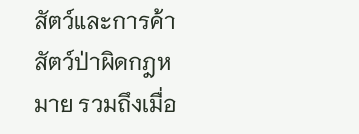สัตว์และการค้าสัตว์ป่าผิดกฎหมาย รวมถึงเมื่อ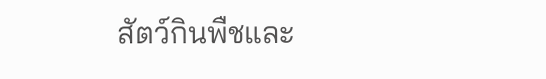สัตว์กินพืชและ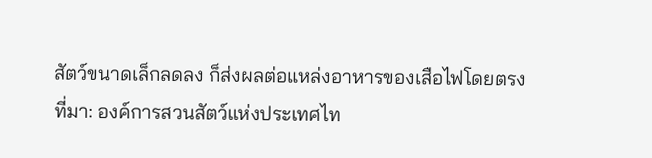สัตว์ขนาดเล็กลดลง ก็ส่งผลต่อแหล่งอาหารของเสือไฟโดยตรง
ที่มา: องค์การสวนสัตว์แห่งประเทศไท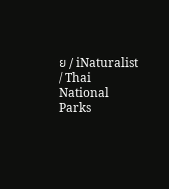ย / iNaturalist / Thai National Parks